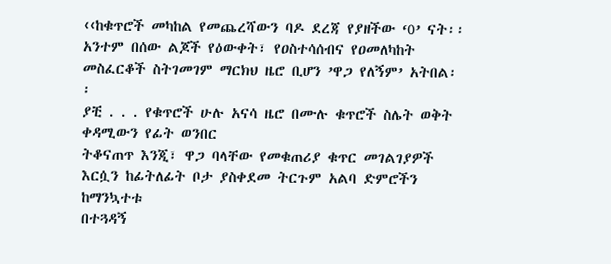‹‹ከቁጥሮች መካከል የመጨረሻውን ባዶ ደረጃ የያዘችው ‘0’ ናት፡፡ አንተም በሰው ልጆች የዕውቀት፣ የዐስተሳሰብና የዐመለካከት መስፈርቆች ስትገመገም ማርክህ ዜሮ ቢሆን ’ዋጋ የለኝም’ አትበል፡፡
ያቺ . . . የቁጥሮች ሁሉ አናሳ ዜሮ በሙሉ ቁጥሮች ስሌት ወቅት ቀዳሚውን የፊት ወንበር
ትቆናጠጥ እንጂ፣ ዋጋ ባላቸው የመቁጠሪያ ቁጥር መገልገያዎች እርሷን ከፊትለፊት ቦታ ያስቀደመ ትርጉም አልባ ድምሮችን ከማንኳተቱ
በተጓዳኝ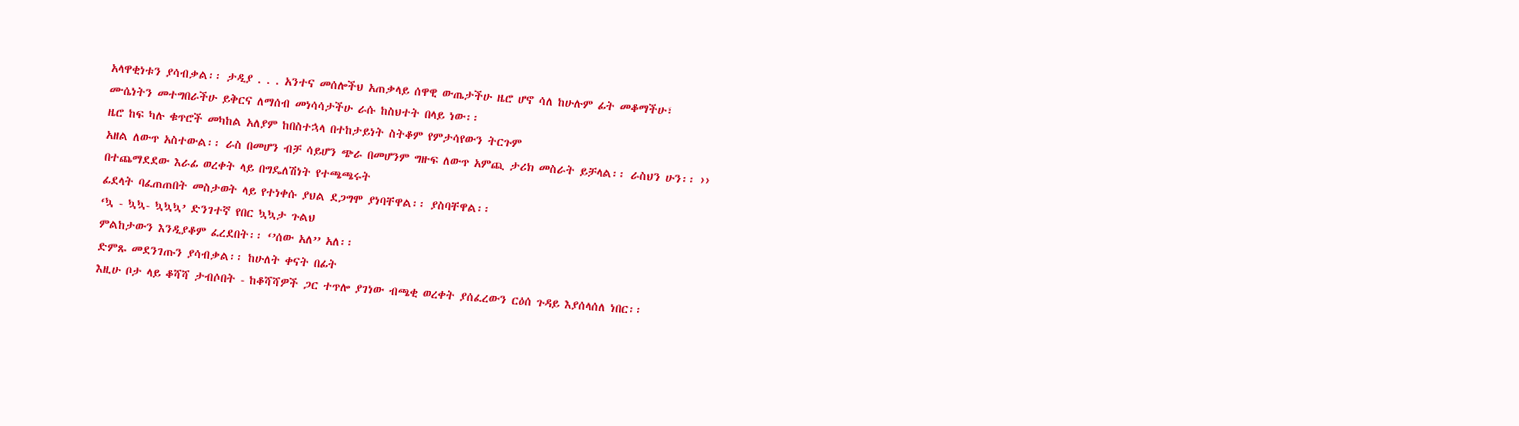አላዋቂነቱን ያሳብቃል፡፡ ታዲያ . . . አንተና መሰሎችህ አጠቃላይ ሰዋዊ ውጤታችሁ ዜሮ ሆኖ ሳለ ከሁሉም ፊት መቆማችሁ፣
ሙሴነትን መተግበራችሁ ይቅርና ለማሰብ መነሳሳታችሁ ራሱ ከስህተት በላይ ነው፡፡
ዜሮ ከፍ ካሉ ቁጥሮች መካከል አለያም ከበስተኋላ በተከታይነት ስትቆም የምታሳየውን ትርጉም
አዘል ለውጥ አስተውል፡፡ ራስ በመሆን ብቻ ሳይሆን ጭራ በመሆንም ግዙፍ ለውጥ አምጪ ታሪክ መስራት ይቻላል፡፡ ራስህን ሁን፡፡ ››
በተጨማደደው እራፊ ወረቀት ላይ በግዴለሽነት የተጫጫሩት
ፊደላት ባፈጠጠበት መስታወት ላይ የተነቀሱ ያህል ደጋግሞ ያነባቸዋል፡፡ ያስባቸዋል፡፡
‘ኳ - ኳኳ- ኳኳኳ’ ድንገተኛ የበር ኳኳታ ጉልህ
ምልከታውን እንዲያቆም ፈረደበት፡፡ ‘’ሰው አለ’’ አለ፡፡
ድምጹ መደንገጡን ያሳብቃል፡፡ ከሁለት ቀናት በፊት
እዚሁ ቦታ ላይ ቆሻሻ ታብሶበት - ከቆሻሻዎች ጋር ተጥሎ ያገነው ብጫቂ ወረቀት ያሰፈረውን ርዕሰ ጉዳይ እያሰላሰለ ነበር፡፡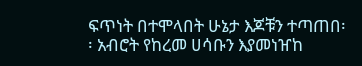ፍጥነት በተሞላበት ሁኔታ እጆቹን ተጣጠበ፡፡ አብሮት የከረመ ሀሳቡን እያመነዠከ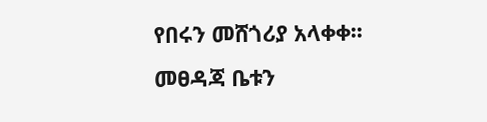የበሩን መሸጎሪያ አላቀቀ፡፡ መፀዳጃ ቤቱን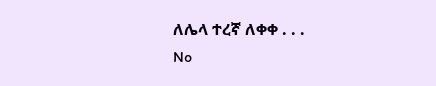ለሌላ ተረኛ ለቀቀ . . .
No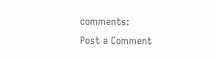comments:
Post a Comment